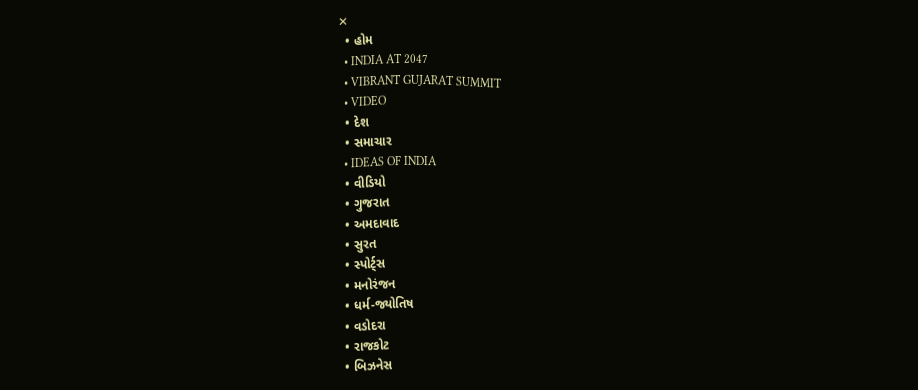✕
  • હોમ
  • INDIA AT 2047
  • VIBRANT GUJARAT SUMMIT
  • VIDEO
  • દેશ
  • સમાચાર
  • IDEAS OF INDIA
  • વીડિયો
  • ગુજરાત
  • અમદાવાદ
  • સુરત
  • સ્પોર્ટ્સ
  • મનોરંજન
  • ધર્મ-જ્યોતિષ
  • વડોદરા
  • રાજકોટ
  • બિઝનેસ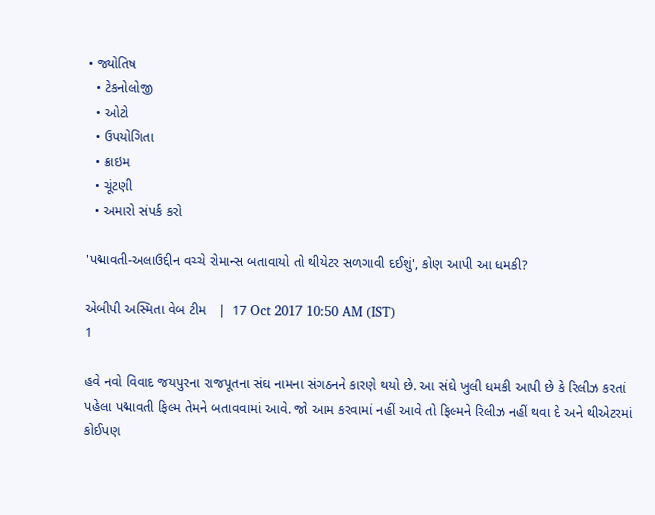• જ્યોતિષ
  • ટેકનોલોજી
  • ઓટો
  • ઉપયોગિતા
  • ક્રાઇમ
  • ચૂંટણી
  • અમારો સંપર્ક કરો

'પદ્માવતી-અલાઉદ્દીન વચ્ચે રોમાન્સ બતાવાયો તો થીયેટર સળગાવી દઈશું', કોણ આપી આ ધમકી?

એબીપી અસ્મિતા વેબ ટીમ   |  17 Oct 2017 10:50 AM (IST)
1

હવે નવો વિવાદ જયપુરના રાજપૂતના સંઘ નામના સંગઠનને કારણે થયો છે. આ સંઘે ખુલી ધમકી આપી છે કે રિલીઝ કરતાં પહેલા પદ્માવતી ફિલ્મ તેમને બતાવવામાં આવે. જો આમ કરવામાં નહીં આવે તો ફિલ્મને રિલીઝ નહીં થવા દે અને થીએટરમાં કોઈપણ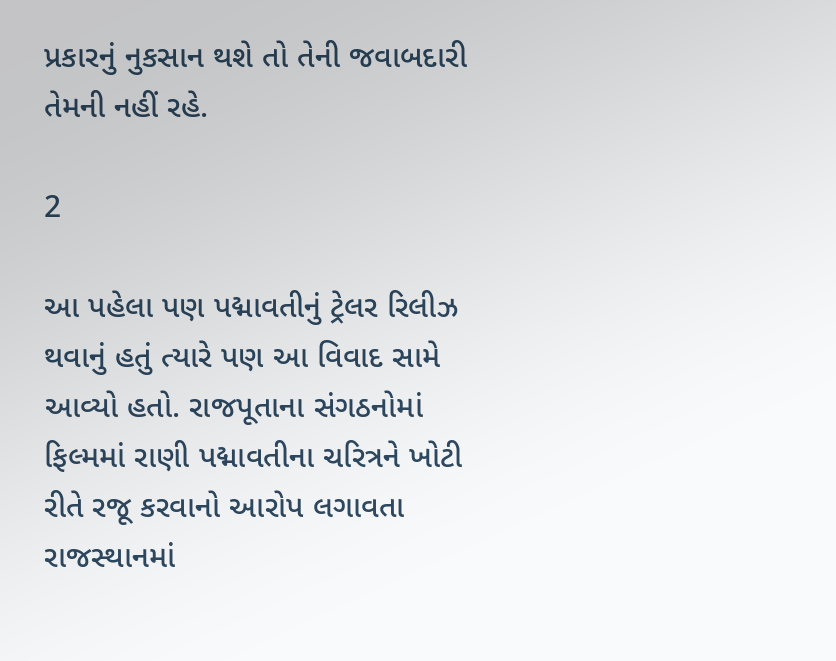પ્રકારનું નુકસાન થશે તો તેની જવાબદારી તેમની નહીં રહે.

2

આ પહેલા પણ પદ્માવતીનું ટ્રેલર રિલીઝ થવાનું હતું ત્યારે પણ આ વિવાદ સામે આવ્યો હતો. રાજપૂતાના સંગઠનોમાં ફિલ્મમાં રાણી પદ્માવતીના ચરિત્રને ખોટી રીતે રજૂ કરવાનો આરોપ લગાવતા રાજસ્થાનમાં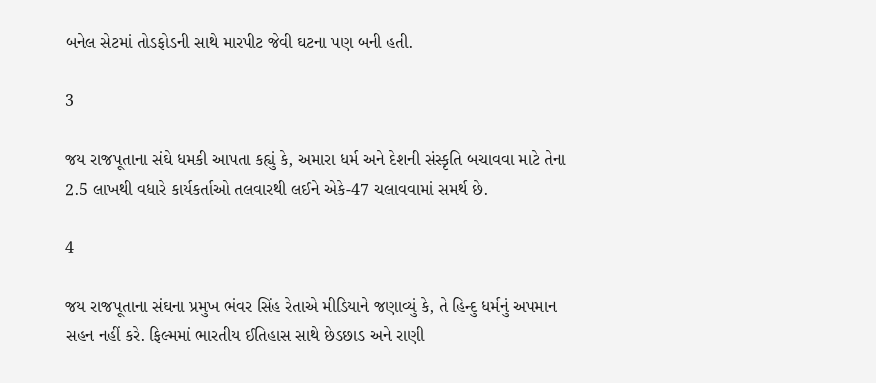બનેલ સેટમાં તોડફોડની સાથે મારપીટ જેવી ઘટના પણ બની હતી.

3

જય રાજપૂતાના સંઘે ધમકી આપતા કહ્યું કે, અમારા ધર્મ અને દેશની સંસ્કૃતિ બચાવવા માટે તેના 2.5 લાખથી વધારે કાર્યકર્તાઓ તલવારથી લઈને એકે-47 ચલાવવામાં સમર્થ છે.

4

જય રાજપૂતાના સંઘના પ્રમુખ ભંવર સિંહ રેતાએ મીડિયાને જણાવ્યું કે, તે હિન્દુ ધર્મનું અપમાન સહન નહીં કરે. ફિલ્મમાં ભારતીય ઈતિહાસ સાથે છેડછાડ અને રાણી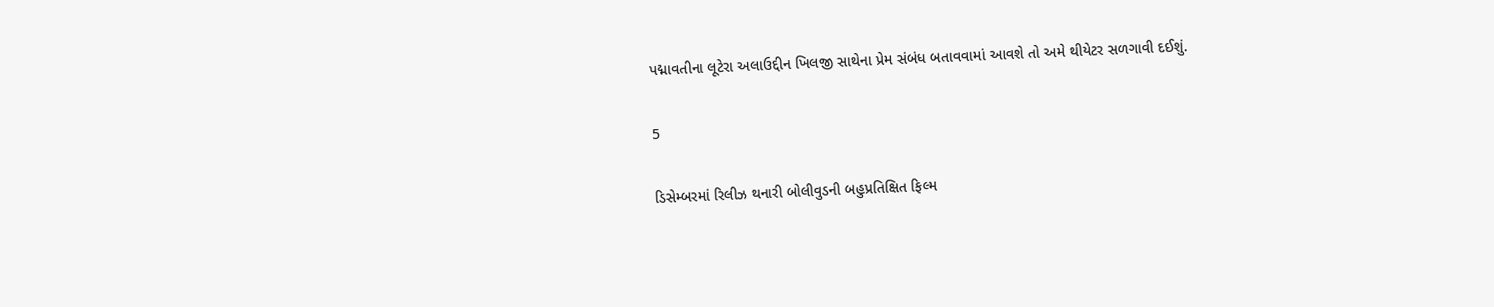પદ્માવતીના લૂટેરા અલાઉદ્દીન ખિલજી સાથેના પ્રેમ સંબંધ બતાવવામાં આવશે તો અમે થીયેટર સળગાવી દઈશું.

5

ડિસેમ્બરમાં રિલીઝ થનારી બોલીવુડની બહુપ્રતિક્ષિત ફિલ્મ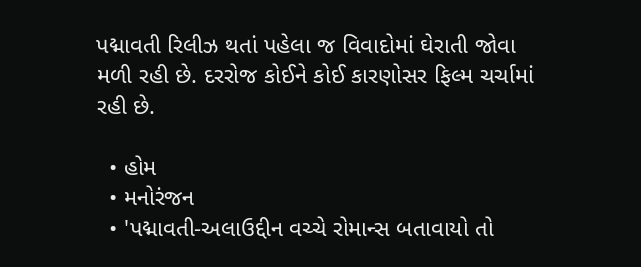પદ્માવતી રિલીઝ થતાં પહેલા જ વિવાદોમાં ઘેરાતી જોવા મળી રહી છે. દરરોજ કોઈને કોઈ કારણોસર ફિલ્મ ચર્ચામાં રહી છે.

  • હોમ
  • મનોરંજન
  • 'પદ્માવતી-અલાઉદ્દીન વચ્ચે રોમાન્સ બતાવાયો તો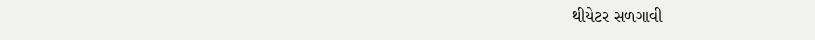થીયેટર સળગાવી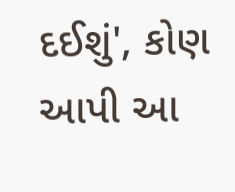દઈશું', કોણ આપી આ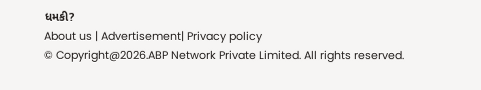ધમકી?
About us | Advertisement| Privacy policy
© Copyright@2026.ABP Network Private Limited. All rights reserved.